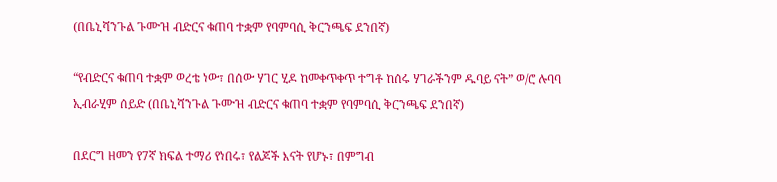(በቤኒሻንጉል ጉሙዝ ብድርና ቁጠባ ተቋም የባምባሲ ቅርንጫፍ ደንበኛ)

“የብድርና ቁጠባ ተቋም ወረቴ ነው፣ በሰው ሃገር ሂዶ ከመቀጥቀጥ ተግቶ ከሰሩ ሃገራችንም ዱባይ ናት” ወ/ሮ ሉባባ ኢብራሂም ሰይድ (በቤኒሻንጉል ጉሙዝ ብድርና ቁጠባ ተቋም የባምባሲ ቅርንጫፍ ደንበኛ)

በደርግ ዘመን የ7ኛ ክፍል ተማሪ የነበሩ፣ የልጆች እናት የሆኑ፣ በምግብ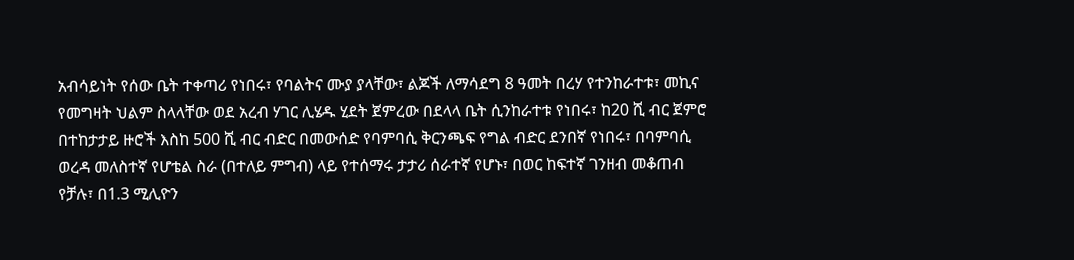አብሳይነት የሰው ቤት ተቀጣሪ የነበሩ፣ የባልትና ሙያ ያላቸው፣ ልጆች ለማሳደግ 8 ዓመት በረሃ የተንከራተቱ፣ መኪና የመግዛት ህልም ስላላቸው ወደ አረብ ሃገር ሊሄዱ ሂደት ጀምረው በደላላ ቤት ሲንከራተቱ የነበሩ፣ ከ20 ሺ ብር ጀምሮ በተከታታይ ዙሮች እስከ 500 ሺ ብር ብድር በመውሰድ የባምባሲ ቅርንጫፍ የግል ብድር ደንበኛ የነበሩ፣ በባምባሲ ወረዳ መለስተኛ የሆቴል ስራ (በተለይ ምግብ) ላይ የተሰማሩ ታታሪ ሰራተኛ የሆኑ፣ በወር ከፍተኛ ገንዘብ መቆጠብ የቻሉ፣ በ1.3 ሚሊዮን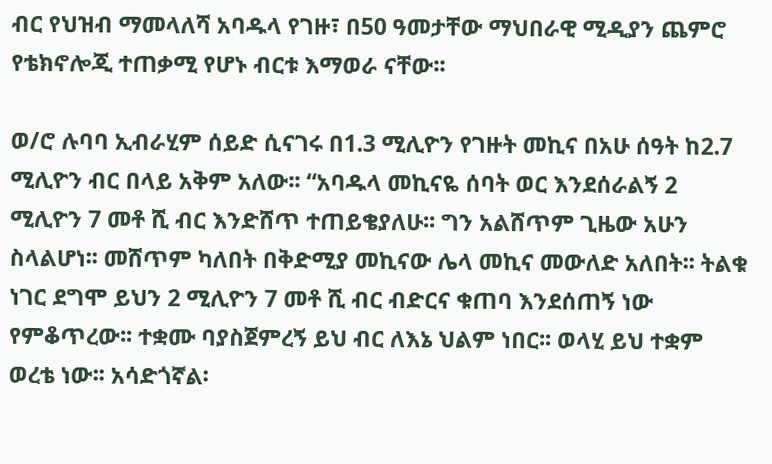ብር የህዝብ ማመላለሻ አባዱላ የገዙ፣ በ50 ዓመታቸው ማህበራዊ ሚዲያን ጨምሮ የቴክኖሎጂ ተጠቃሚ የሆኑ ብርቱ እማወራ ናቸው፡፡

ወ/ሮ ሉባባ ኢብራሂም ሰይድ ሲናገሩ በ1.3 ሚሊዮን የገዙት መኪና በአሁ ሰዓት ከ2.7 ሚሊዮን ብር በላይ አቅም አለው፡፡ “አባዱላ መኪናዬ ሰባት ወር እንደሰራልኝ 2 ሚሊዮን 7 መቶ ሺ ብር እንድሸጥ ተጠይቄያለሁ፡፡ ግን አልሸጥም ጊዜው አሁን ስላልሆነ፡፡ መሸጥም ካለበት በቅድሚያ መኪናው ሌላ መኪና መውለድ አለበት፡፡ ትልቁ ነገር ደግሞ ይህን 2 ሚሊዮን 7 መቶ ሺ ብር ብድርና ቁጠባ እንደሰጠኝ ነው የምቆጥረው፡፡ ተቋሙ ባያስጀምረኝ ይህ ብር ለእኔ ህልም ነበር፡፡ ወላሂ ይህ ተቋም ወረቴ ነው፡፡ አሳድጎኛል፡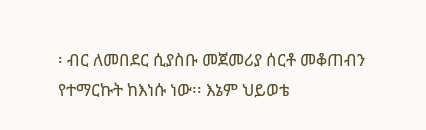፡ ብር ለመበደር ሲያስቡ መጀመሪያ ሰርቶ መቆጠብን የተማርኩት ከእነሱ ነው፡፡ እኔም ህይወቴ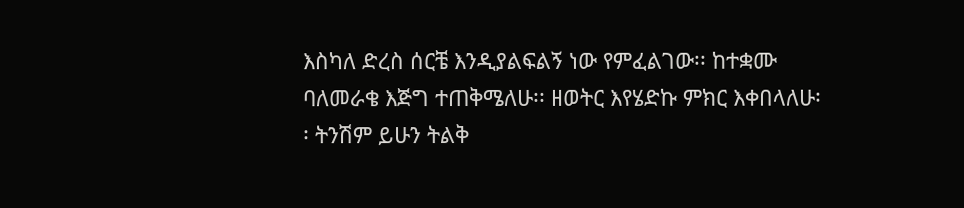እስካለ ድረስ ሰርቼ እንዲያልፍልኝ ነው የምፈልገው፡፡ ከተቋሙ ባለመራቄ እጅግ ተጠቅሜለሁ፡፡ ዘወትር እየሄድኩ ምክር እቀበላለሁ፡፡ ትንሽም ይሁን ትልቅ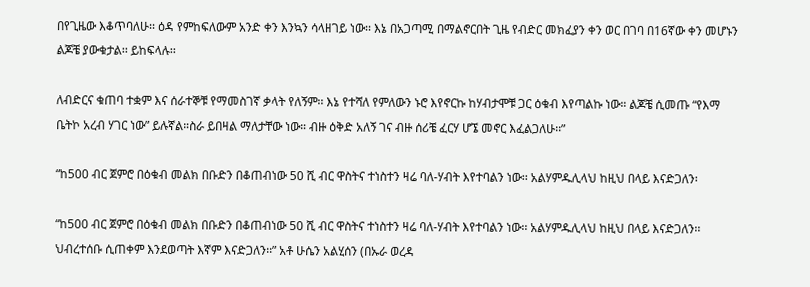በየጊዜው እቆጥባለሁ፡፡ ዕዳ የምከፍለውም አንድ ቀን እንኳን ሳላዘገይ ነው፡፡ እኔ በአጋጣሚ በማልኖርበት ጊዜ የብድር መክፈያን ቀን ወር በገባ በ16ኛው ቀን መሆኑን ልጆቼ ያውቁታል፡፡ ይከፍላሉ፡፡

ለብድርና ቁጠባ ተቋም እና ሰራተኞቹ የማመስገኛ ቃላት የለኝም፡፡ እኔ የተሻለ የምለውን ኑሮ እየኖርኩ ከሃብታሞቹ ጋር ዕቁብ እየጣልኩ ነው። ልጆቼ ሲመጡ “የእማ ቤትኮ አረብ ሃገር ነው” ይሉኛል።ስራ ይበዛል ማለታቸው ነው። ብዙ ዕቅድ አለኝ ገና ብዙ ሰሪቼ ፈርሃ ሆኜ መኖር እፈልጋለሁ፡፡”

“ከ500 ብር ጀምሮ በዕቁብ መልክ በቡድን በቆጠብነው 50 ሺ ብር ዋስትና ተነስተን ዛሬ ባለ-ሃብት እየተባልን ነው፡፡ አልሃምዱሊላህ ከዚህ በላይ እናድጋለን፡

“ከ500 ብር ጀምሮ በዕቁብ መልክ በቡድን በቆጠብነው 50 ሺ ብር ዋስትና ተነስተን ዛሬ ባለ-ሃብት እየተባልን ነው፡፡ አልሃምዱሊላህ ከዚህ በላይ እናድጋለን፡፡ ህብረተሰቡ ሲጠቀም እንደወጣት እኛም እናድጋለን፡፡” አቶ ሁሴን አልሂሰን (በኡራ ወረዳ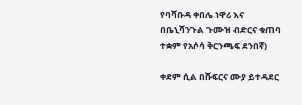የባሻቡዳ ቀበሌ ነዋሪ እና በቤኒሻንጉል ጉሙዝ ብድርና ቁጠባ ተቋም የአሶሳ ቅርንጫፍ ደንበኛ)

ቀደም ሲል በሹፍርና ሙያ ይተዳደር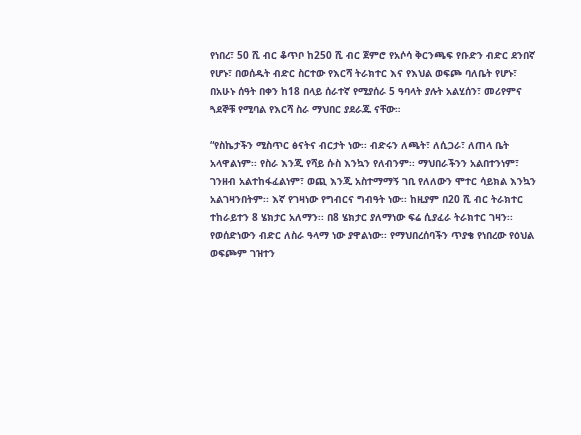የነበረ፣ 50 ሺ ብር ቆጥቦ ከ250 ሺ ብር ጀምሮ የአሶሳ ቅርንጫፍ የቡድን ብድር ደንበኛ የሆኑ፣ በወሰዱት ብድር ስርተው የእርሻ ትራክተር እና የእህል ወፍጮ ባለቤት የሆኑ፣ በአሁኑ ሰዓት በቀን ከ18 በላይ ሰራተኛ የሚያሰራ 5 ዓባላት ያሉት አልሂሰን፣ መሪየምና ጓደኞቹ የሚባል የእርሻ ስራ ማህበር ያደራጁ ናቸው።

“የስኬታችን ሚስጥር ፅናትና ብርታት ነው፡፡ ብድሩን ለጫት፣ ለሲጋራ፣ ለጠላ ቤት አላዋልነም፡፡ የስራ እንጂ የሻይ ሱስ እንኳን የለብንም፡፡ ማህበራችንን አልበተንነም፣ ገንዘብ አልተከፋፈልነም፣ ወጪ እንጂ አስተማማኝ ገቢ የለለውን ሞተር ሳይክል እንኳን አልገዛንበትም፡፡ እኛ የገዛነው የግብርና ግብዓት ነው፡፡ ከዚያም በ20 ሺ ብር ትራክተር ተከራይተን 8 ሄክታር አለማን፡፡ በ8 ሄክታር ያለማነው ፍሬ ሲያፈራ ትራክተር ገዛን፡፡ የወሰድነውን ብድር ለስራ ዓላማ ነው ያዋልነው፡፡ የማህበረሰባችን ጥያቄ የነበረው የዕህል ወፍጮም ገዝተን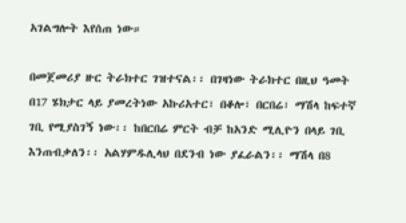አገልግሎት እየሰጠ ነው።

በመጀመሪያ ዙር ትራክተር ገዝተናል፡፡ በገዛነው ትራክተር በዚህ ዓመት በ17 ሄክታር ላይ ያመረትነው አኩሪአተር፣ በቆሎ፣ በርበሬ፣ ማሽላ ከፍተኛ ገቢ የሚያስገኝ ነው፡፡ ከበርበሬ ምርት ብቻ ከአንድ ሚሊዮን በላይ ገቢ እንጠብቃለን፡፡ አልሃምዱሊላህ በደንብ ነው ያፈራልን፡፡ ማሽላ በ8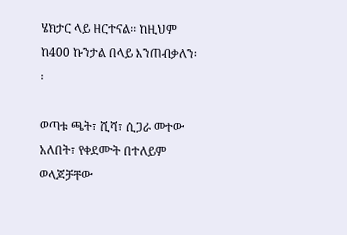ሄክታር ላይ ዘርተናል፡፡ ከዚህም ከ400 ኩንታል በላይ እንጠብቃለን፡፡

ወጣቱ ጫት፣ ሺሻ፣ ሲጋራ መተው አለበት፣ የቀደሙት በተለይም ወላጆቻቸው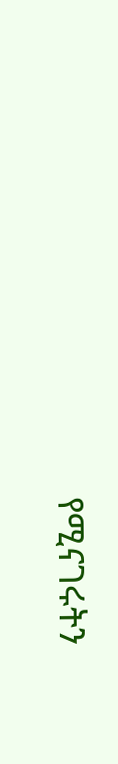የሚናገሩትን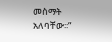መስማት አለባቸው፡፡”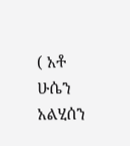( አቶ ሁሴን አልሂሰን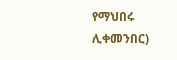የማህበሩ ሊቀመንበር)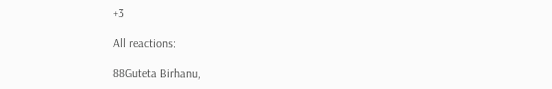+3

All reactions:

88Guteta Birhanu,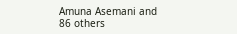Amuna Asemani and 86 others